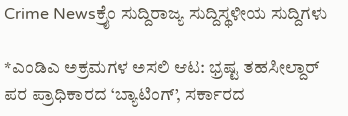Crime Newsಕ್ರೈಂ ಸುದ್ದಿರಾಜ್ಯ ಸುದ್ದಿಸ್ಥಳೀಯ ಸುದ್ದಿಗಳು

*ಎಂಡಿಎ ಅಕ್ರಮಗಳ ಅಸಲಿ ಆಟ: ಭ್ರಷ್ಟ ತಹಸೀಲ್ದಾರ್ ಪರ ಪ್ರಾಧಿಕಾರದ ‘ಬ್ಯಾಟಿಂಗ್’, ಸರ್ಕಾರದ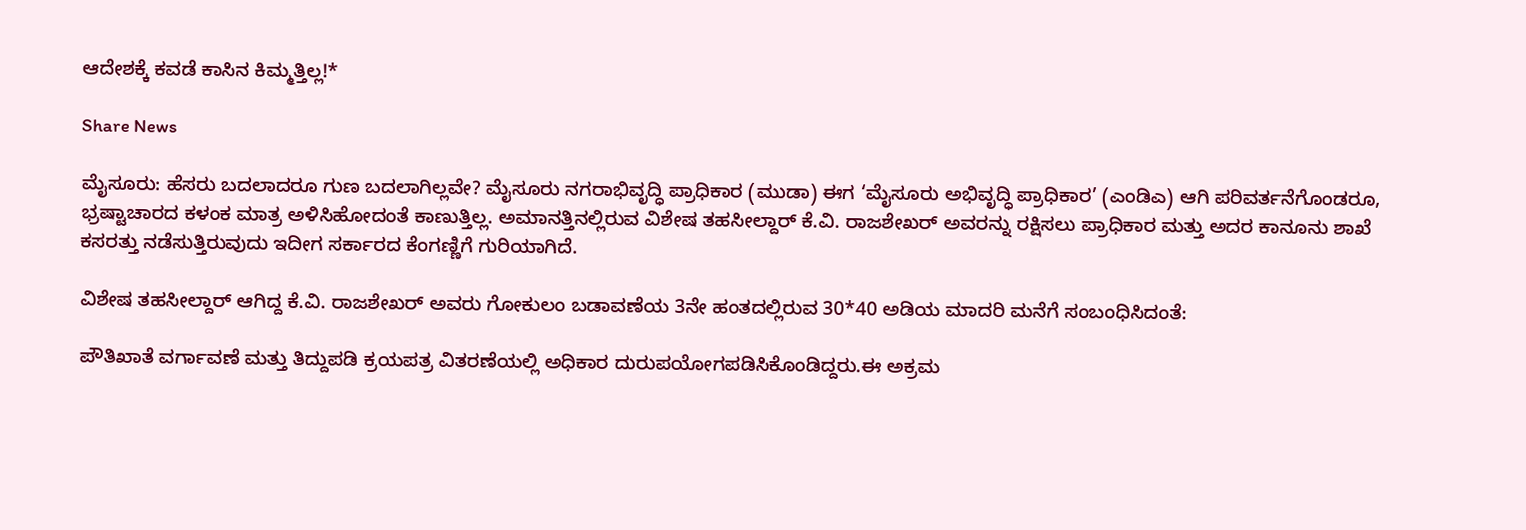ಆದೇಶಕ್ಕೆ ಕವಡೆ ಕಾಸಿನ ಕಿಮ್ಮತ್ತಿಲ್ಲ!*

Share News

ಮೈಸೂರು: ಹೆಸರು ಬದಲಾದರೂ ಗುಣ ಬದಲಾಗಿಲ್ಲವೇ? ಮೈಸೂರು ನಗರಾಭಿವೃದ್ಧಿ ಪ್ರಾಧಿಕಾರ (ಮುಡಾ) ಈಗ ‘ಮೈಸೂರು ಅಭಿವೃದ್ಧಿ ಪ್ರಾಧಿಕಾರ’ (ಎಂಡಿಎ) ಆಗಿ ಪರಿವರ್ತನೆಗೊಂಡರೂ, ಭ್ರಷ್ಟಾಚಾರದ ಕಳಂಕ ಮಾತ್ರ ಅಳಿಸಿಹೋದಂತೆ ಕಾಣುತ್ತಿಲ್ಲ. ಅಮಾನತ್ತಿನಲ್ಲಿರುವ ವಿಶೇಷ ತಹಸೀಲ್ದಾರ್ ಕೆ.ವಿ. ರಾಜಶೇಖರ್ ಅವರನ್ನು ರಕ್ಷಿಸಲು ಪ್ರಾಧಿಕಾರ ಮತ್ತು ಅದರ ಕಾನೂನು ಶಾಖೆ ಕಸರತ್ತು ನಡೆಸುತ್ತಿರುವುದು ಇದೀಗ ಸರ್ಕಾರದ ಕೆಂಗಣ್ಣಿಗೆ ಗುರಿಯಾಗಿದೆ.

ವಿಶೇಷ ತಹಸೀಲ್ದಾರ್ ಆಗಿದ್ದ ಕೆ.ವಿ. ರಾಜಶೇಖರ್ ಅವರು ಗೋಕುಲಂ ಬಡಾವಣೆಯ 3ನೇ ಹಂತದಲ್ಲಿರುವ 30*40 ಅಡಿಯ ಮಾದರಿ ಮನೆಗೆ ಸಂಬಂಧಿಸಿದಂತೆ:

ಪೌತಿಖಾತೆ ವರ್ಗಾವಣೆ ಮತ್ತು ತಿದ್ದುಪಡಿ ಕ್ರಯಪತ್ರ ವಿತರಣೆಯಲ್ಲಿ ಅಧಿಕಾರ ದುರುಪಯೋಗಪಡಿಸಿಕೊಂಡಿದ್ದರು.ಈ ಅಕ್ರಮ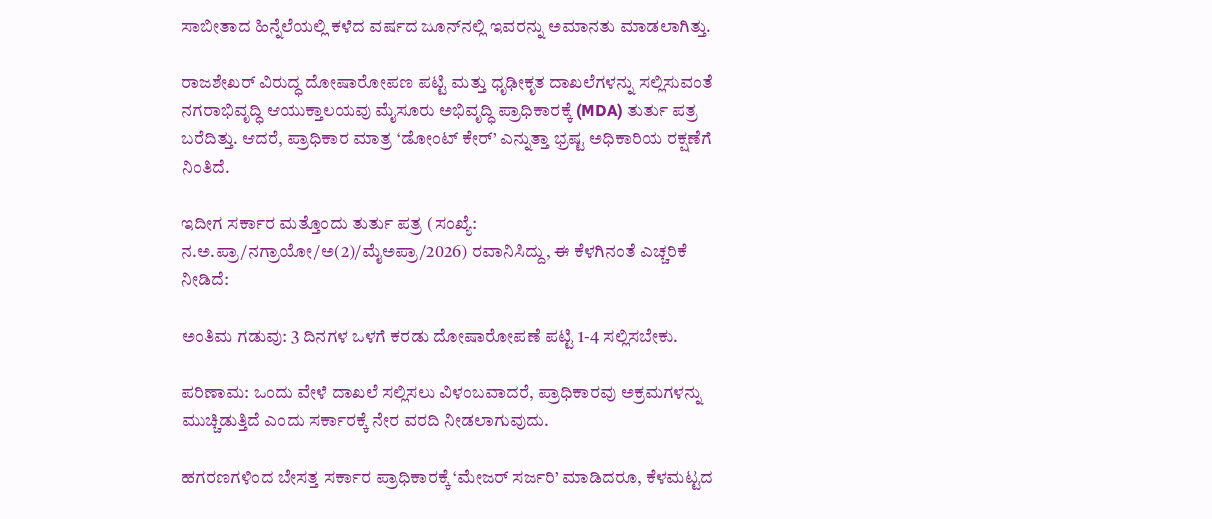ಸಾಬೀತಾದ ಹಿನ್ನೆಲೆಯಲ್ಲಿ ಕಳೆದ ವರ್ಷದ ಜೂನ್‌ನಲ್ಲಿ ಇವರನ್ನು ಅಮಾನತು ಮಾಡಲಾಗಿತ್ತು.

ರಾಜಶೇಖರ್ ವಿರುದ್ಧ ದೋಷಾರೋಪಣ ಪಟ್ಟಿ ಮತ್ತು ಧೃಢೀಕೃತ ದಾಖಲೆಗಳನ್ನು ಸಲ್ಲಿಸುವಂತೆ ನಗರಾಭಿವೃದ್ಧಿ ಆಯುಕ್ತಾಲಯವು ಮೈಸೂರು ಅಭಿವೃದ್ಧಿ ಪ್ರಾಧಿಕಾರಕ್ಕೆ (MDA) ತುರ್ತು ಪತ್ರ ಬರೆದಿತ್ತು. ಆದರೆ, ಪ್ರಾಧಿಕಾರ ಮಾತ್ರ ‘ಡೋಂಟ್ ಕೇರ್’ ಎನ್ನುತ್ತಾ ಭ್ರಷ್ಟ ಅಧಿಕಾರಿಯ ರಕ್ಷಣೆಗೆ ನಿಂತಿದೆ.

ಇದೀಗ ಸರ್ಕಾರ ಮತ್ತೊಂದು ತುರ್ತು ಪತ್ರ (ಸಂಖ್ಯೆ: ನ.ಅ.ಪ್ರಾ/ನಗ್ರಾಯೋ/ಅ(2)/ಮೈಅಪ್ರಾ/2026) ರವಾನಿಸಿದ್ದು, ಈ ಕೆಳಗಿನಂತೆ ಎಚ್ಚರಿಕೆ ನೀಡಿದೆ:

ಅಂತಿಮ ಗಡುವು: 3 ದಿನಗಳ ಒಳಗೆ ಕರಡು ದೋಷಾರೋಪಣೆ ಪಟ್ಟಿ 1-4 ಸಲ್ಲಿಸಬೇಕು.

ಪರಿಣಾಮ: ಒಂದು ವೇಳೆ ದಾಖಲೆ ಸಲ್ಲಿಸಲು ವಿಳಂಬವಾದರೆ, ಪ್ರಾಧಿಕಾರವು ಅಕ್ರಮಗಳನ್ನು ಮುಚ್ಚಿಡುತ್ತಿದೆ ಎಂದು ಸರ್ಕಾರಕ್ಕೆ ನೇರ ವರದಿ ನೀಡಲಾಗುವುದು.

ಹಗರಣಗಳಿಂದ ಬೇಸತ್ತ ಸರ್ಕಾರ ಪ್ರಾಧಿಕಾರಕ್ಕೆ ‘ಮೇಜರ್ ಸರ್ಜರಿ’ ಮಾಡಿದರೂ, ಕೆಳಮಟ್ಟದ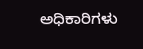ಅಧಿಕಾರಿಗಳು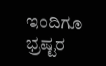ಇಂದಿಗೂ ಭ್ರಷ್ಟರ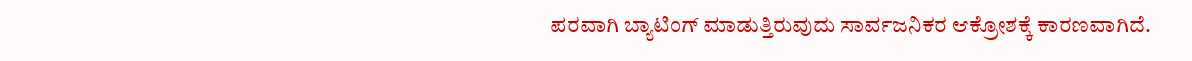ಪರವಾಗಿ ಬ್ಯಾಟಿಂಗ್ ಮಾಡುತ್ತಿರುವುದು ಸಾರ್ವಜನಿಕರ ಆಕ್ರೋಶಕ್ಕೆ ಕಾರಣವಾಗಿದೆ.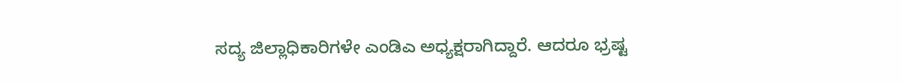ಸದ್ಯ ಜಿಲ್ಲಾಧಿಕಾರಿಗಳೇ ಎಂಡಿಎ ಅಧ್ಯಕ್ಷರಾಗಿದ್ದಾರೆ. ಆದರೂ ಭ್ರಷ್ಟ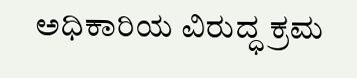ಅಧಿಕಾರಿಯ ವಿರುದ್ಧ ಕ್ರಮ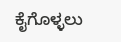ಕೈಗೊಳ್ಳಲು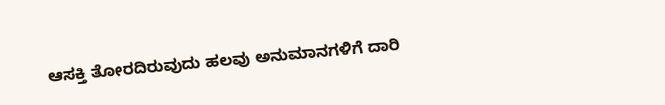ಆಸಕ್ತಿ ತೋರದಿರುವುದು ಹಲವು ಅನುಮಾನಗಳಿಗೆ ದಾರಿ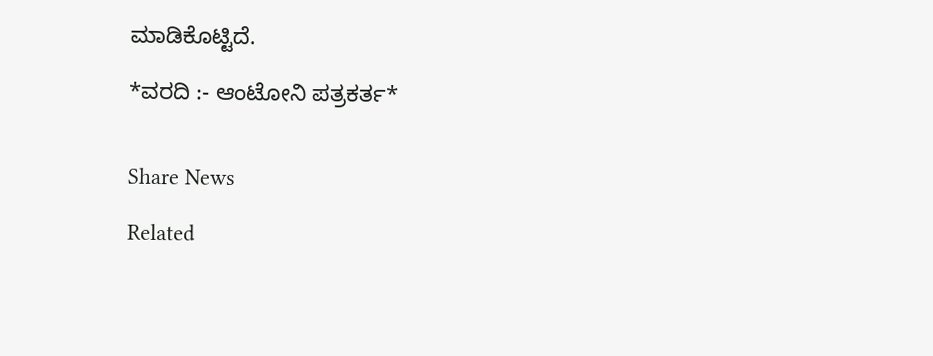ಮಾಡಿಕೊಟ್ಟಿದೆ.

*ವರದಿ :- ಆಂಟೋನಿ ಪತ್ರಕರ್ತ*


Share News

Related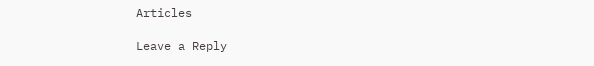Articles

Leave a Reply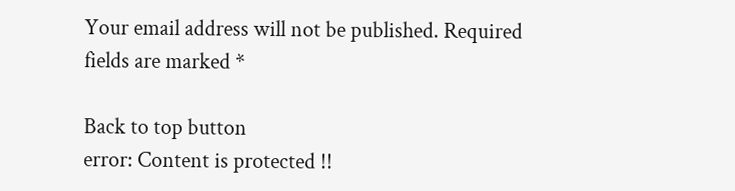Your email address will not be published. Required fields are marked *

Back to top button
error: Content is protected !!